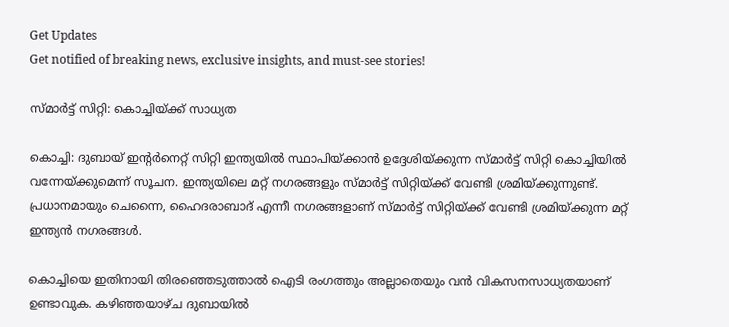Get Updates
Get notified of breaking news, exclusive insights, and must-see stories!

സ്മാര്‍ട്ട് സിറ്റി: കൊച്ചിയ്ക്ക് സാധ്യത

കൊച്ചി: ദുബായ് ഇന്റര്‍നെറ്റ് സിറ്റി ഇന്ത്യയില്‍ സ്ഥാപിയ്ക്കാന്‍ ഉദ്ദേശിയ്ക്കുന്ന സ്മാര്‍ട്ട് സിറ്റി കൊച്ചിയില്‍ വന്നേയ്ക്കുമെന്ന് സൂചന. ഇന്ത്യയിലെ മറ്റ് നഗരങ്ങളും സ്മാര്‍ട്ട് സിറ്റിയ്ക്ക് വേണ്ടി ശ്രമിയ്ക്കുന്നുണ്ട്. പ്രധാനമായും ചെന്നൈ, ഹൈദരാബാദ് എന്നീ നഗരങ്ങളാണ് സ്മാര്‍ട്ട് സിറ്റിയ്ക്ക് വേണ്ടി ശ്രമിയ്ക്കുന്ന മറ്റ് ഇന്ത്യന്‍ നഗരങ്ങള്‍.

കൊച്ചിയെ ഇതിനായി തിരഞ്ഞെടുത്താല്‍ ഐടി രംഗത്തും അല്ലാതെയും വന്‍ വികസനസാധ്യതയാണ് ഉണ്ടാവുക. കഴിഞ്ഞയാഴ്ച ദുബായില്‍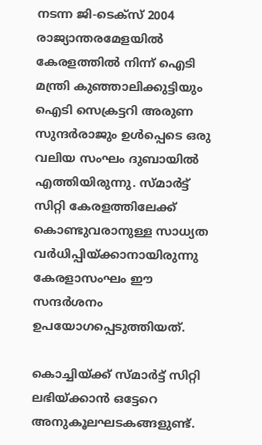നടന്ന ജി-ടെക്സ് 2004 രാജ്യാന്തരമേളയില്‍ കേരളത്തില്‍ നിന്ന് ഐടി മന്ത്രി കുഞ്ഞാലിക്കുട്ടിയും ഐടി സെക്രട്ടറി അരുണ സുന്ദര്‍രാജും ഉള്‍പ്പെടെ ഒരു വലിയ സംഘം ദുബായില്‍ എത്തിയിരുന്നു. സ്മാര്‍ട്ട് സിറ്റി കേരളത്തിലേക്ക് കൊണ്ടുവരാനുള്ള സാധ്യത വര്‍ധിപ്പിയ്ക്കാനായിരുന്നു കേരളാസംഘം ഈ സന്ദര്‍ശനം ഉപയോഗപ്പെടുത്തിയത്.

കൊച്ചിയ്ക്ക് സ്മാര്‍ട്ട് സിറ്റി ലഭിയ്ക്കാന്‍ ഒട്ടേറെ അനുകൂലഘടകങ്ങളുണ്ട്.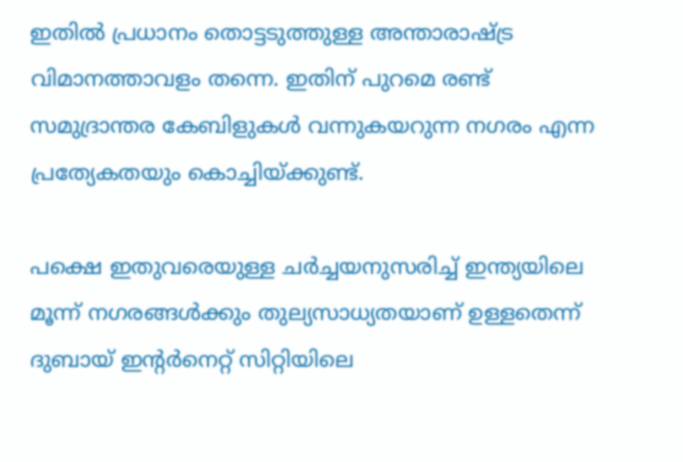ഇതില്‍ പ്രധാനം തൊട്ടടുത്തുള്ള അന്താരാഷ്ട്ര വിമാനത്താവളം തന്നെ. ഇതിന് പുറമെ രണ്ട് സമുദ്രാന്തര കേബിളുകള്‍ വന്നുകയറുന്ന നഗരം എന്ന പ്രത്യേകതയും കൊച്ചിയ്ക്കുണ്ട്.

പക്ഷെ ഇതുവരെയുള്ള ചര്‍ച്ചയനുസരിച്ച് ഇന്ത്യയിലെ മൂന്ന് നഗരങ്ങള്‍ക്കും തുല്യസാധ്യതയാണ് ഉള്ളതെന്ന് ദുബായ് ഇന്റര്‍നെറ്റ് സിറ്റിയിലെ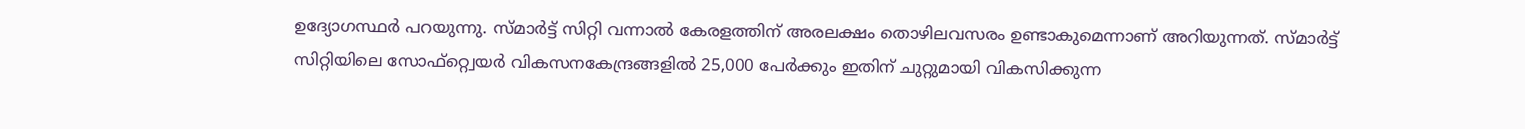ഉദ്യോഗസ്ഥര്‍ പറയുന്നു. സ്മാര്‍ട്ട് സിറ്റി വന്നാല്‍ കേരളത്തിന് അരലക്ഷം തൊഴിലവസരം ഉണ്ടാകുമെന്നാണ് അറിയുന്നത്. സ്മാര്‍ട്ട് സിറ്റിയിലെ സോഫ്റ്റ്വെയര്‍ വികസനകേന്ദ്രങ്ങളില്‍ 25,000 പേര്‍ക്കും ഇതിന് ചുറ്റുമായി വികസിക്കുന്ന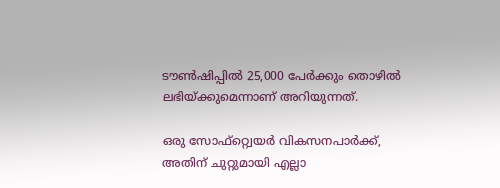ടൗണ്‍ഷിപ്പില്‍ 25,000 പേര്‍ക്കും തൊഴില്‍ ലഭിയ്ക്കുമെന്നാണ് അറിയുന്നത്.

ഒരു സോഫ്റ്റ്വെയര്‍ വികസനപാര്‍ക്ക്, അതിന് ചുറ്റുമായി എല്ലാ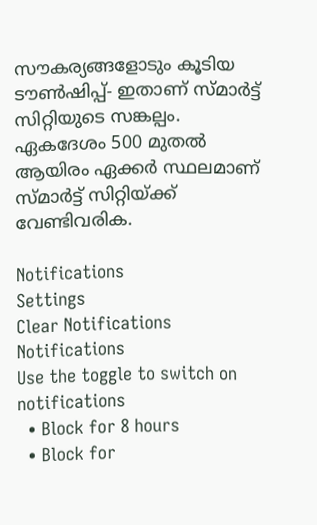സൗകര്യങ്ങളോടും കൂടിയ ടൗണ്‍ഷിപ്പ്- ഇതാണ് സ്മാര്‍ട്ട് സിറ്റിയുടെ സങ്കല്പം. ഏകദേശം 500 മുതല്‍ ആയിരം ഏക്കര്‍ സ്ഥലമാണ് സ്മാര്‍ട്ട് സിറ്റിയ്ക്ക് വേണ്ടിവരിക.

Notifications
Settings
Clear Notifications
Notifications
Use the toggle to switch on notifications
  • Block for 8 hours
  • Block for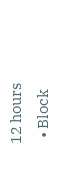12 hours
  • Block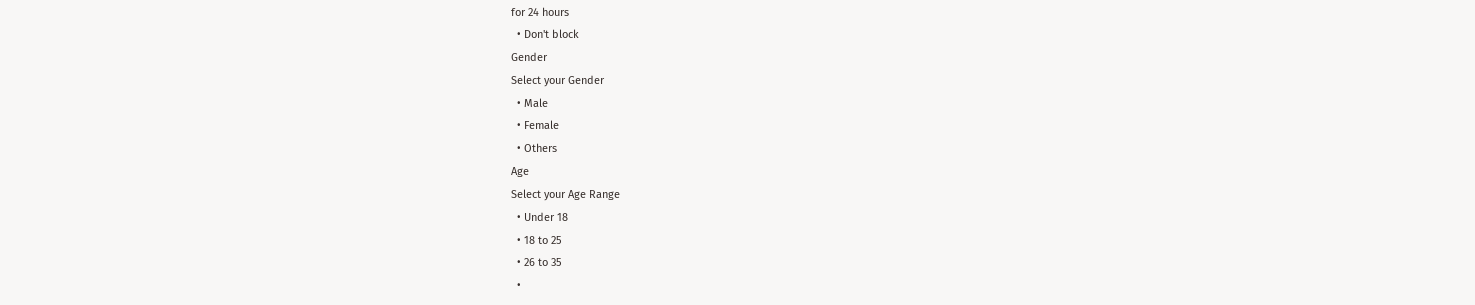for 24 hours
  • Don't block
Gender
Select your Gender
  • Male
  • Female
  • Others
Age
Select your Age Range
  • Under 18
  • 18 to 25
  • 26 to 35
  •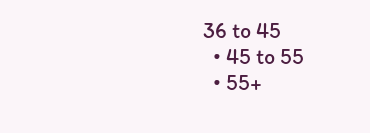36 to 45
  • 45 to 55
  • 55+